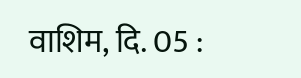वाशिम, दि. 05 :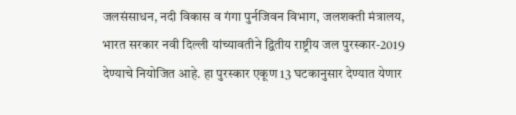जलसंसाधन, नदी विकास व गंगा पुर्नजिवन विभाग, जलशक्ती मंत्रालय, भारत सरकार नवी दिल्ली यांच्यावतीने द्वितीय राष्ट्रीय जल पुरस्कार-2019 देण्याचे नियोजित आहे. हा पुरस्कार एकूण 13 घटकानुसार देण्यात येणार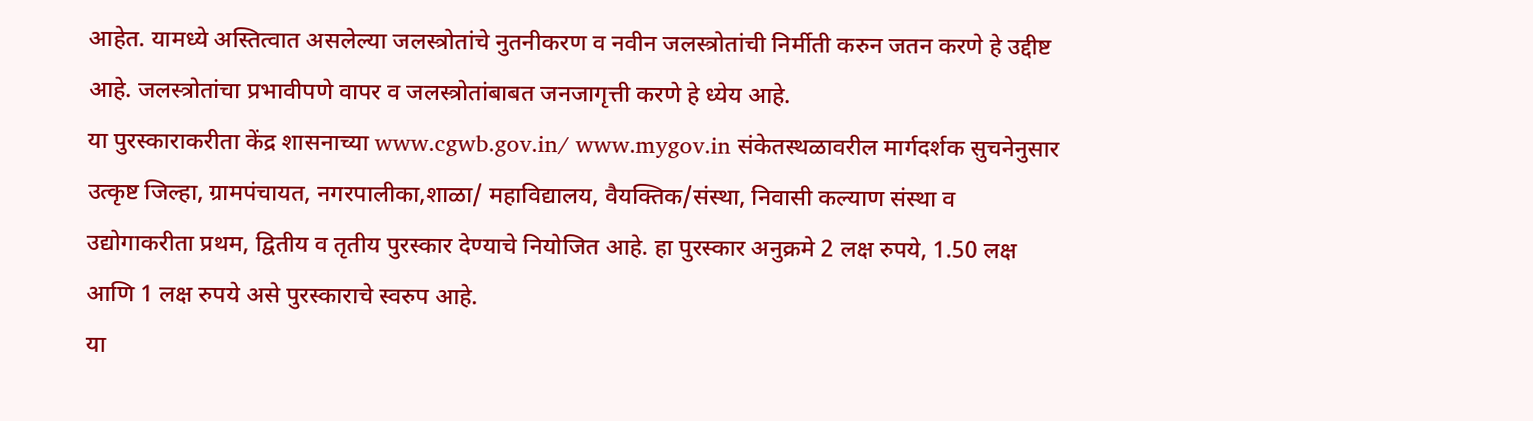आहेत. यामध्ये अस्तित्वात असलेल्या जलस्त्रोतांचे नुतनीकरण व नवीन जलस्त्रोतांची निर्मीती करुन जतन करणे हे उद्दीष्ट आहे. जलस्त्रोतांचा प्रभावीपणे वापर व जलस्त्रोतांबाबत जनजागृत्ती करणे हे ध्येय आहे.
या पुरस्काराकरीता केंद्र शासनाच्या www.cgwb.gov.in/ www.mygov.in संकेतस्थळावरील मार्गदर्शक सुचनेनुसार उत्कृष्ट जिल्हा, ग्रामपंचायत, नगरपालीका,शाळा/ महाविद्यालय, वैयक्तिक/संस्था, निवासी कल्याण संस्था व उद्योगाकरीता प्रथम, द्वितीय व तृतीय पुरस्कार देण्याचे नियोजित आहे. हा पुरस्कार अनुक्रमे 2 लक्ष रुपये, 1.50 लक्ष आणि 1 लक्ष रुपये असे पुरस्काराचे स्वरुप आहे.
या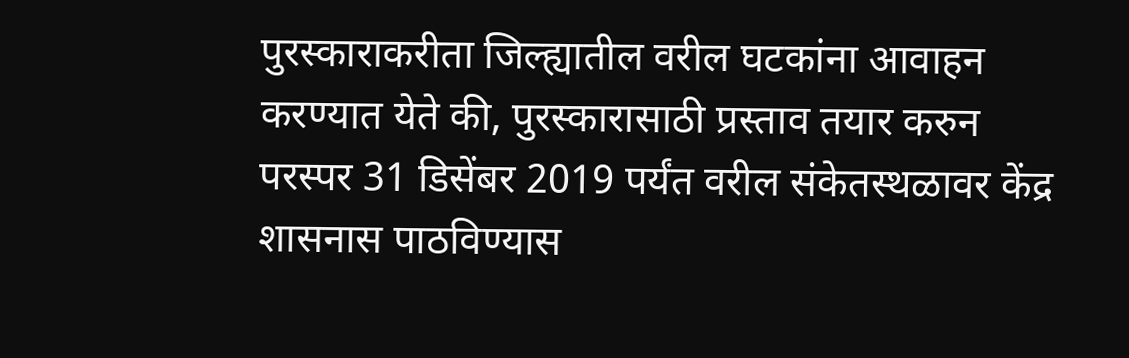पुरस्काराकरीता जिल्ह्यातील वरील घटकांना आवाहन करण्यात येते की, पुरस्कारासाठी प्रस्ताव तयार करुन परस्पर 31 डिसेंबर 2019 पर्यंत वरील संकेतस्थळावर केंद्र शासनास पाठविण्यास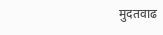मुदतवाढ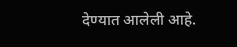देण्यात आलेली आहे.